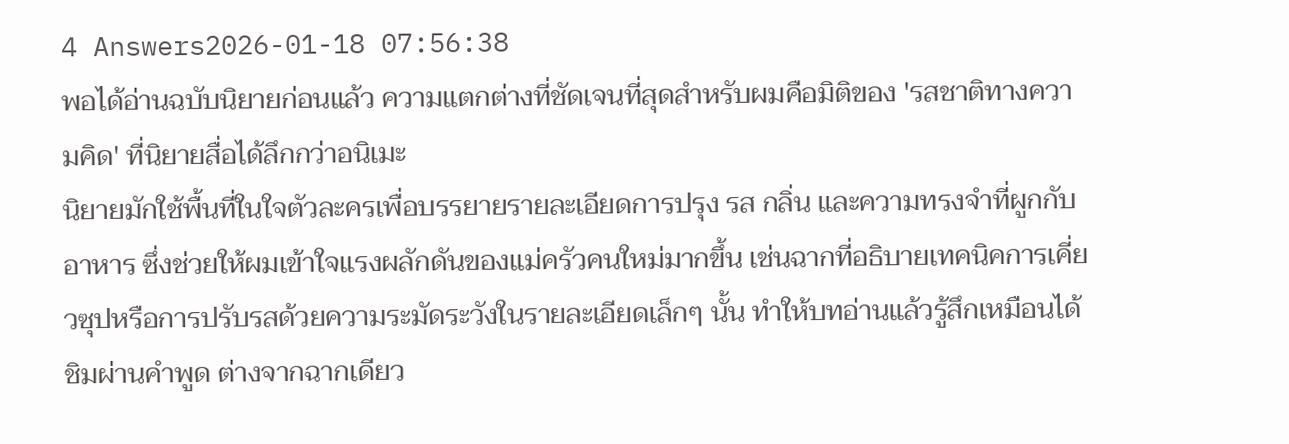4 Answers2026-01-18 07:56:38
พอได้อ่านฉบับนิยายก่อนแล้ว ความแตกต่างที่ชัดเจนที่สุดสำหรับผมคือมิติของ 'รสชาติทางความคิด' ที่นิยายสื่อได้ลึกกว่าอนิเมะ
นิยายมักใช้พื้นที่ในใจตัวละครเพื่อบรรยายรายละเอียดการปรุง รส กลิ่น และความทรงจำที่ผูกกับอาหาร ซึ่งช่วยให้ผมเข้าใจแรงผลักดันของแม่ครัวคนใหม่มากขึ้น เช่นฉากที่อธิบายเทคนิคการเคี่ยวซุปหรือการปรับรสด้วยความระมัดระวังในรายละเอียดเล็กๆ นั้น ทำให้บทอ่านแล้วรู้สึกเหมือนได้ชิมผ่านคำพูด ต่างจากฉากเดียว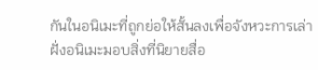กันในอนิเมะที่ถูกย่อให้สั้นลงเพื่อจังหวะการเล่า
ฝั่งอนิเมะมอบสิ่งที่นิยายสื่อ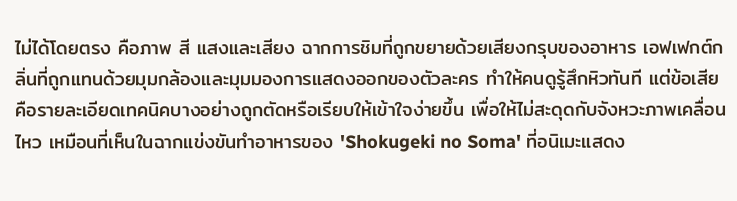ไม่ได้โดยตรง คือภาพ สี แสงและเสียง ฉากการชิมที่ถูกขยายด้วยเสียงกรุบของอาหาร เอฟเฟกต์กลิ่นที่ถูกแทนด้วยมุมกล้องและมุมมองการแสดงออกของตัวละคร ทำให้คนดูรู้สึกหิวทันที แต่ข้อเสียคือรายละเอียดเทคนิคบางอย่างถูกตัดหรือเรียบให้เข้าใจง่ายขึ้น เพื่อให้ไม่สะดุดกับจังหวะภาพเคลื่อนไหว เหมือนที่เห็นในฉากแข่งขันทำอาหารของ 'Shokugeki no Soma' ที่อนิเมะแสดง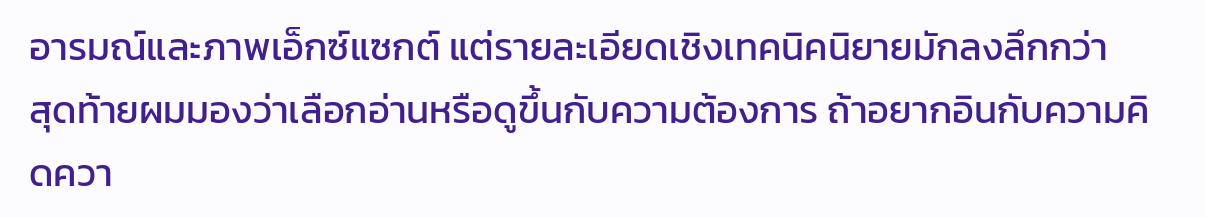อารมณ์และภาพเอ็กซ์แซกต์ แต่รายละเอียดเชิงเทคนิคนิยายมักลงลึกกว่า
สุดท้ายผมมองว่าเลือกอ่านหรือดูขึ้นกับความต้องการ ถ้าอยากอินกับความคิดควา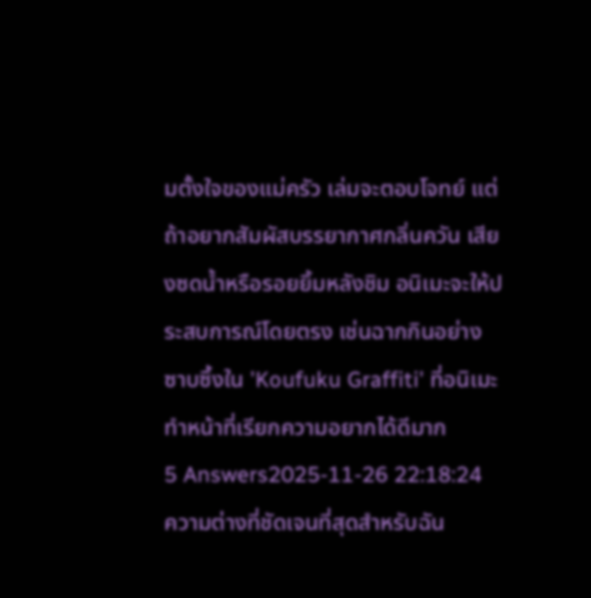มตั้งใจของแม่ครัว เล่มจะตอบโจทย์ แต่ถ้าอยากสัมผัสบรรยากาศกลิ่นควัน เสียงซดน้ำหรือรอยยิ้มหลังชิม อนิเมะจะให้ประสบการณ์โดยตรง เช่นฉากกินอย่างซาบซึ้งใน 'Koufuku Graffiti' ที่อนิเมะทำหน้าที่เรียกความอยากได้ดีมาก
5 Answers2025-11-26 22:18:24
ความต่างที่ชัดเจนที่สุดสำหรับฉัน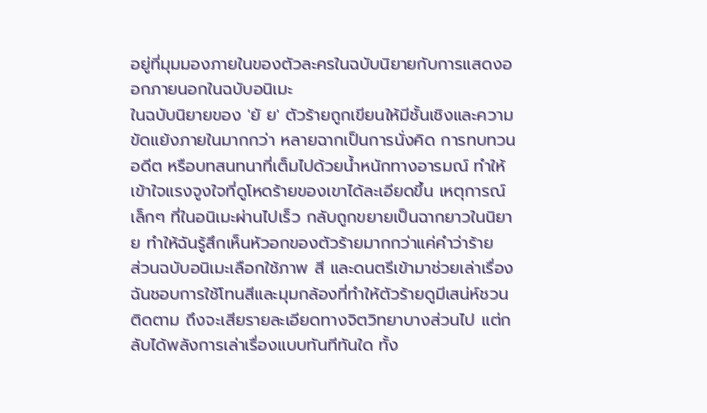อยู่ที่มุมมองภายในของตัวละครในฉบับนิยายกับการแสดงออกภายนอกในฉบับอนิเมะ
ในฉบับนิยายของ 'ยั ย' ตัวร้ายถูกเขียนให้มีชั้นเชิงและความขัดแย้งภายในมากกว่า หลายฉากเป็นการนั่งคิด การทบทวนอดีต หรือบทสนทนาที่เต็มไปด้วยน้ำหนักทางอารมณ์ ทำให้เข้าใจแรงจูงใจที่ดูโหดร้ายของเขาได้ละเอียดขึ้น เหตุการณ์เล็กๆ ที่ในอนิเมะผ่านไปเร็ว กลับถูกขยายเป็นฉากยาวในนิยาย ทำให้ฉันรู้สึกเห็นหัวอกของตัวร้ายมากกว่าแค่คำว่าร้าย
ส่วนฉบับอนิเมะเลือกใช้ภาพ สี และดนตรีเข้ามาช่วยเล่าเรื่อง ฉันชอบการใช้โทนสีและมุมกล้องที่ทำให้ตัวร้ายดูมีเสน่ห์ชวนติดตาม ถึงจะเสียรายละเอียดทางจิตวิทยาบางส่วนไป แต่กลับได้พลังการเล่าเรื่องแบบทันทีทันใด ทั้ง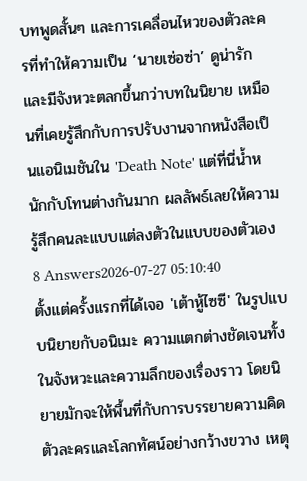บทพูดสั้นๆ และการเคลื่อนไหวของตัวละครที่ทำให้ความเป็น ‘นายเซ่อซ่า’ ดูน่ารักและมีจังหวะตลกขึ้นกว่าบทในนิยาย เหมือนที่เคยรู้สึกกับการปรับงานจากหนังสือเป็นแอนิเมชันใน 'Death Note' แต่ที่นี่น้ำหนักกับโทนต่างกันมาก ผลลัพธ์เลยให้ความรู้สึกคนละแบบแต่ลงตัวในแบบของตัวเอง
8 Answers2026-07-27 05:10:40
ตั้งแต่ครั้งแรกที่ได้เจอ 'เต้าหู้ไซซี' ในรูปแบบนิยายกับอนิเมะ ความแตกต่างชัดเจนทั้งในจังหวะและความลึกของเรื่องราว โดยนิยายมักจะให้พื้นที่กับการบรรยายความคิดตัวละครและโลกทัศน์อย่างกว้างขวาง เหตุ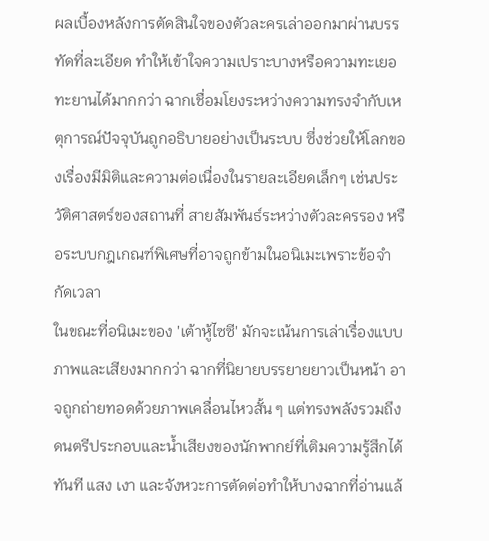ผลเบื้องหลังการตัดสินใจของตัวละครเล่าออกมาผ่านบรรทัดที่ละเอียด ทำให้เข้าใจความเปราะบางหรือความทะเยอทะยานได้มากกว่า ฉากเชื่อมโยงระหว่างความทรงจำกับเหตุการณ์ปัจจุบันถูกอธิบายอย่างเป็นระบบ ซึ่งช่วยให้โลกของเรื่องมีมิติและความต่อเนื่องในรายละเอียดเล็กๆ เช่นประวัติศาสตร์ของสถานที่ สายสัมพันธ์ระหว่างตัวละครรอง หรือระบบกฎเกณฑ์พิเศษที่อาจถูกข้ามในอนิเมะเพราะข้อจำกัดเวลา
ในขณะที่อนิเมะของ 'เต้าหู้ไซซี' มักจะเน้นการเล่าเรื่องแบบภาพและเสียงมากกว่า ฉากที่นิยายบรรยายยาวเป็นหน้า อาจถูกถ่ายทอดด้วยภาพเคลื่อนไหวสั้น ๆ แต่ทรงพลังรวมถึงดนตรีประกอบและน้ำเสียงของนักพากย์ที่เติมความรู้สึกได้ทันที แสง เงา และจังหวะการตัดต่อทำให้บางฉากที่อ่านแล้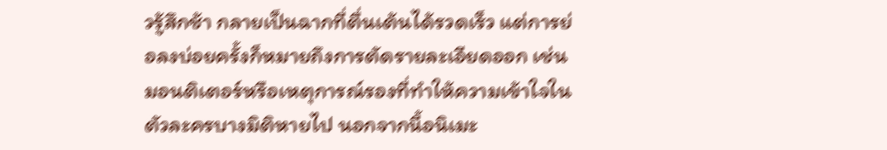วรู้สึกช้า กลายเป็นฉากที่ตื่นเต้นได้รวดเร็ว แต่การย่อลงบ่อยครั้งก็หมายถึงการตัดรายละเอียดออก เช่น มอนติเตอร์หรือเหตุการณ์รองที่ทำให้ความเข้าใจในตัวละครบางมิติหายไป นอกจากนี้อนิเมะ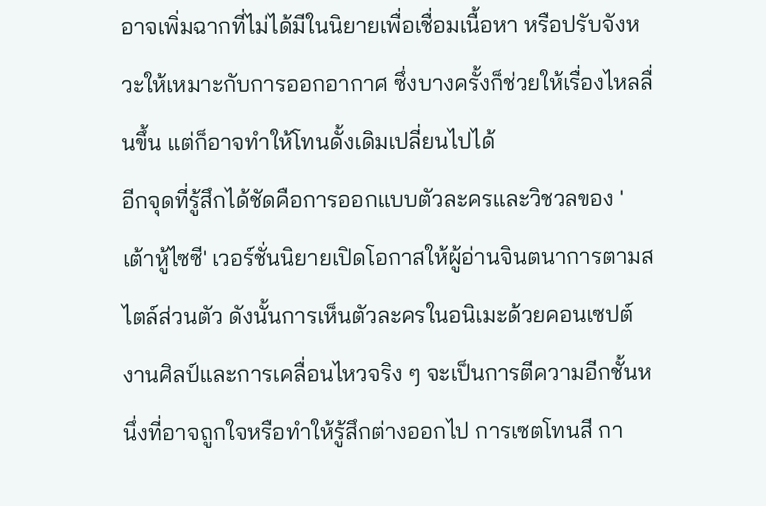อาจเพิ่มฉากที่ไม่ได้มีในนิยายเพื่อเชื่อมเนื้อหา หรือปรับจังหวะให้เหมาะกับการออกอากาศ ซึ่งบางครั้งก็ช่วยให้เรื่องไหลลื่นขึ้น แต่ก็อาจทำให้โทนดั้งเดิมเปลี่ยนไปได้
อีกจุดที่รู้สึกได้ชัดคือการออกแบบตัวละครและวิชวลของ 'เต้าหู้ไซซี' เวอร์ชั่นนิยายเปิดโอกาสให้ผู้อ่านจินตนาการตามสไตล์ส่วนตัว ดังนั้นการเห็นตัวละครในอนิเมะด้วยคอนเซปต์งานศิลป์และการเคลื่อนไหวจริง ๆ จะเป็นการตีความอีกชั้นหนึ่งที่อาจถูกใจหรือทำให้รู้สึกต่างออกไป การเซตโทนสี กา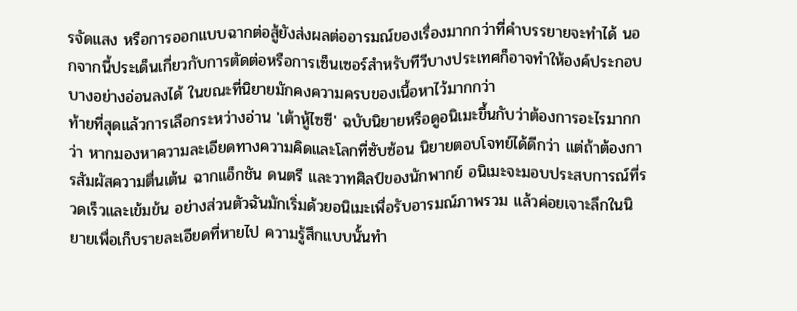รจัดแสง หรือการออกแบบฉากต่อสู้ยังส่งผลต่ออารมณ์ของเรื่องมากกว่าที่คำบรรยายจะทำได้ นอกจากนี้ประเด็นเกี่ยวกับการตัดต่อหรือการเซ็นเซอร์สำหรับทีวีบางประเทศก็อาจทำให้องค์ประกอบบางอย่างอ่อนลงได้ ในขณะที่นิยายมักคงความครบของเนื้อหาไว้มากกว่า
ท้ายที่สุดแล้วการเลือกระหว่างอ่าน 'เต้าหู้ไซซี' ฉบับนิยายหรือดูอนิเมะขึ้นกับว่าต้องการอะไรมากกว่า หากมองหาความละเอียดทางความคิดและโลกที่ซับซ้อน นิยายตอบโจทย์ได้ดีกว่า แต่ถ้าต้องการสัมผัสความตื่นเต้น ฉากแอ็กชัน ดนตรี และวาทศิลป์ของนักพากย์ อนิเมะจะมอบประสบการณ์ที่รวดเร็วและเข้มข้น อย่างส่วนตัวฉันมักเริ่มด้วยอนิเมะเพื่อรับอารมณ์ภาพรวม แล้วค่อยเจาะลึกในนิยายเพื่อเก็บรายละเอียดที่หายไป ความรู้สึกแบบนั้นทำ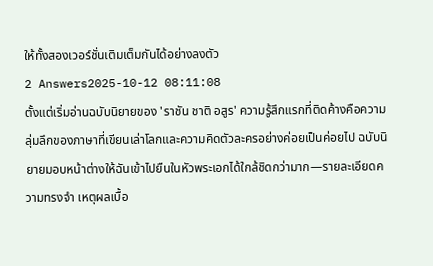ให้ทั้งสองเวอร์ชั่นเติมเต็มกันได้อย่างลงตัว
2 Answers2025-10-12 08:11:08
ตั้งแต่เริ่มอ่านฉบับนิยายของ 'ราชัน ชาติ อสูร' ความรู้สึกแรกที่ติดค้างคือความลุ่มลึกของภาษาที่เขียนเล่าโลกและความคิดตัวละครอย่างค่อยเป็นค่อยไป ฉบับนิยายมอบหน้าต่างให้ฉันเข้าไปยืนในหัวพระเอกได้ใกล้ชิดกว่ามาก—รายละเอียดความทรงจำ เหตุผลเบื้อ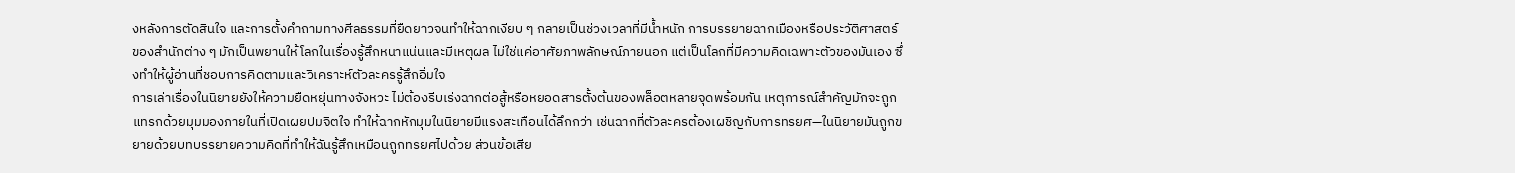งหลังการตัดสินใจ และการตั้งคำถามทางศีลธรรมที่ยืดยาวจนทำให้ฉากเงียบ ๆ กลายเป็นช่วงเวลาที่มีน้ำหนัก การบรรยายฉากเมืองหรือประวัติศาสตร์ของสำนักต่าง ๆ มักเป็นพยานให้โลกในเรื่องรู้สึกหนาแน่นและมีเหตุผล ไม่ใช่แค่อาศัยภาพลักษณ์ภายนอก แต่เป็นโลกที่มีความคิดเฉพาะตัวของมันเอง ซึ่งทำให้ผู้อ่านที่ชอบการคิดตามและวิเคราะห์ตัวละครรู้สึกอิ่มใจ
การเล่าเรื่องในนิยายยังให้ความยืดหยุ่นทางจังหวะ ไม่ต้องรีบเร่งฉากต่อสู้หรือหยอดสารตั้งต้นของพล็อตหลายจุดพร้อมกัน เหตุการณ์สำคัญมักจะถูกแทรกด้วยมุมมองภายในที่เปิดเผยปมจิตใจ ทำให้ฉากหักมุมในนิยายมีแรงสะเทือนได้ลึกกว่า เช่นฉากที่ตัวละครต้องเผชิญกับการทรยศ—ในนิยายมันถูกขยายด้วยบทบรรยายความคิดที่ทำให้ฉันรู้สึกเหมือนถูกทรยศไปด้วย ส่วนข้อเสีย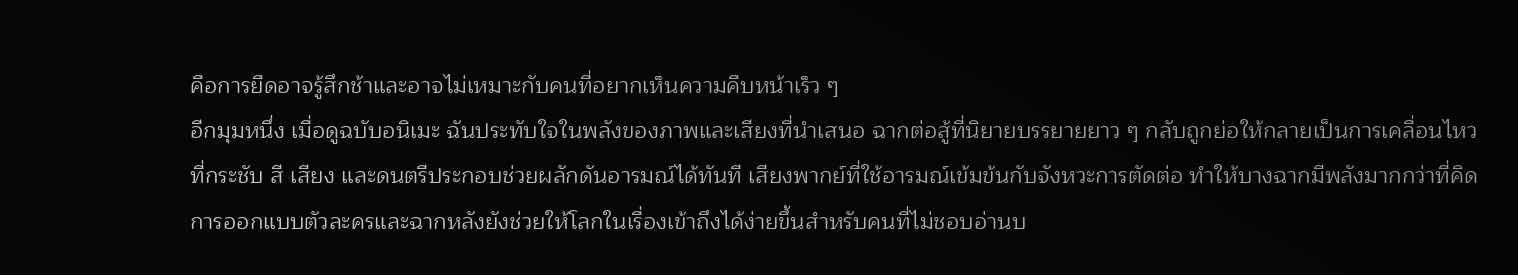คือการยืดอาจรู้สึกช้าและอาจไม่เหมาะกับคนที่อยากเห็นความคืบหน้าเร็ว ๆ
อีกมุมหนึ่ง เมื่อดูฉบับอนิเมะ ฉันประทับใจในพลังของภาพและเสียงที่นำเสนอ ฉากต่อสู้ที่นิยายบรรยายยาว ๆ กลับถูกย่อให้กลายเป็นการเคลื่อนไหวที่กระชับ สี เสียง และดนตรีประกอบช่วยผลักดันอารมณ์ได้ทันที เสียงพากย์ที่ใช้อารมณ์เข้มข้นกับจังหวะการตัดต่อ ทำให้บางฉากมีพลังมากกว่าที่คิด การออกแบบตัวละครและฉากหลังยังช่วยให้โลกในเรื่องเข้าถึงได้ง่ายขึ้นสำหรับคนที่ไม่ชอบอ่านบ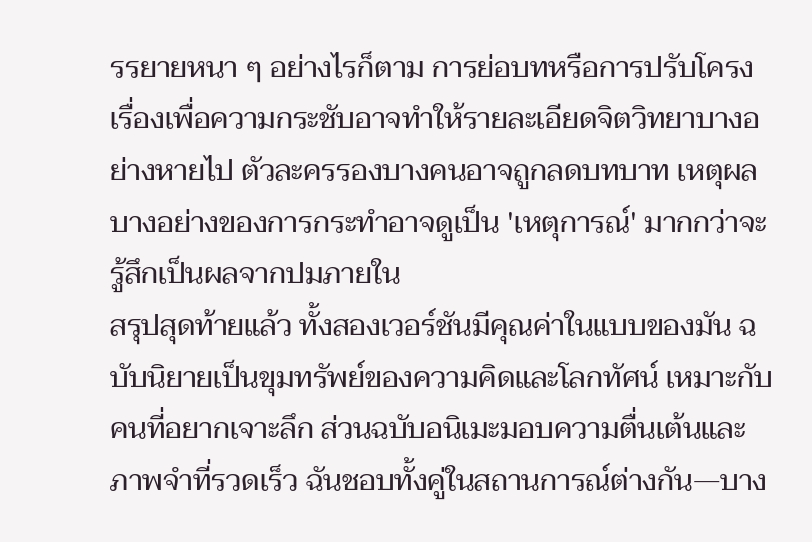รรยายหนา ๆ อย่างไรก็ตาม การย่อบทหรือการปรับโครงเรื่องเพื่อความกระชับอาจทำให้รายละเอียดจิตวิทยาบางอย่างหายไป ตัวละครรองบางคนอาจถูกลดบทบาท เหตุผลบางอย่างของการกระทำอาจดูเป็น 'เหตุการณ์' มากกว่าจะรู้สึกเป็นผลจากปมภายใน
สรุปสุดท้ายแล้ว ทั้งสองเวอร์ชันมีคุณค่าในแบบของมัน ฉบับนิยายเป็นขุมทรัพย์ของความคิดและโลกทัศน์ เหมาะกับคนที่อยากเจาะลึก ส่วนฉบับอนิเมะมอบความตื่นเต้นและภาพจำที่รวดเร็ว ฉันชอบทั้งคู่ในสถานการณ์ต่างกัน—บาง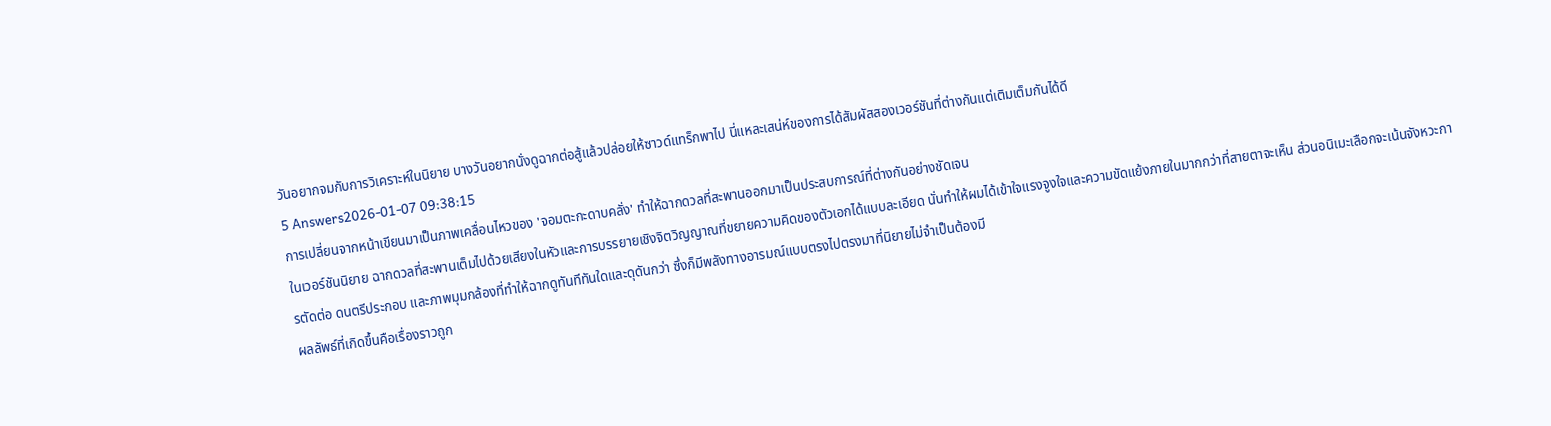วันอยากจมกับการวิเคราะห์ในนิยาย บางวันอยากนั่งดูฉากต่อสู้แล้วปล่อยให้ซาวด์แทร็กพาไป นี่แหละเสน่ห์ของการได้สัมผัสสองเวอร์ชันที่ต่างกันแต่เติมเต็มกันได้ดี
5 Answers2026-01-07 09:38:15
การเปลี่ยนจากหน้าเขียนมาเป็นภาพเคลื่อนไหวของ 'จอมตะกะดาบคลั่ง' ทำให้ฉากดวลที่สะพานออกมาเป็นประสบการณ์ที่ต่างกันอย่างชัดเจน
ในเวอร์ชันนิยาย ฉากดวลที่สะพานเต็มไปด้วยเสียงในหัวและการบรรยายเชิงจิตวิญญาณที่ขยายความคิดของตัวเอกได้แบบละเอียด นั่นทำให้ผมได้เข้าใจแรงจูงใจและความขัดแย้งภายในมากกว่าที่สายตาจะเห็น ส่วนอนิเมะเลือกจะเน้นจังหวะการตัดต่อ ดนตรีประกอบ และภาพมุมกล้องที่ทำให้ฉากดูทันทีทันใดและดุดันกว่า ซึ่งก็มีพลังทางอารมณ์แบบตรงไปตรงมาที่นิยายไม่จำเป็นต้องมี
ผลลัพธ์ที่เกิดขึ้นคือเรื่องราวถูก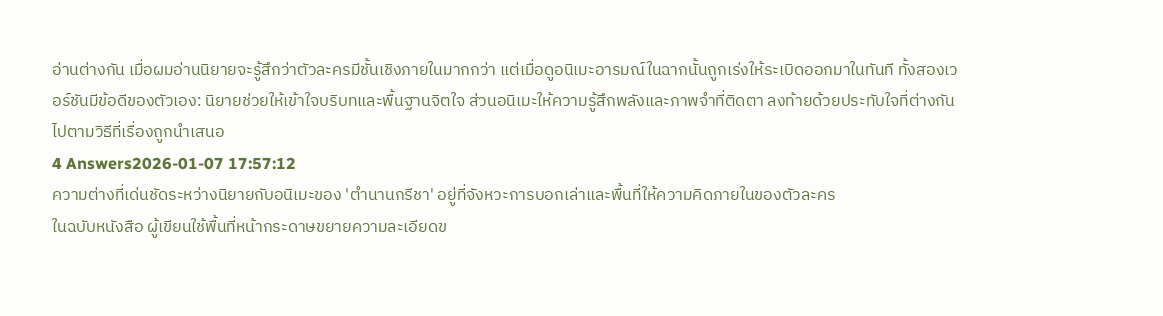อ่านต่างกัน เมื่อผมอ่านนิยายจะรู้สึกว่าตัวละครมีชั้นเชิงภายในมากกว่า แต่เมื่อดูอนิเมะอารมณ์ในฉากนั้นถูกเร่งให้ระเบิดออกมาในทันที ทั้งสองเวอร์ชันมีข้อดีของตัวเอง: นิยายช่วยให้เข้าใจบริบทและพื้นฐานจิตใจ ส่วนอนิเมะให้ความรู้สึกพลังและภาพจำที่ติดตา ลงท้ายด้วยประทับใจที่ต่างกันไปตามวิธีที่เรื่องถูกนำเสนอ
4 Answers2026-01-07 17:57:12
ความต่างที่เด่นชัดระหว่างนิยายกับอนิเมะของ 'ตํานานกรีชา' อยู่ที่จังหวะการบอกเล่าและพื้นที่ให้ความคิดภายในของตัวละคร
ในฉบับหนังสือ ผู้เขียนใช้พื้นที่หน้ากระดาษขยายความละเอียดข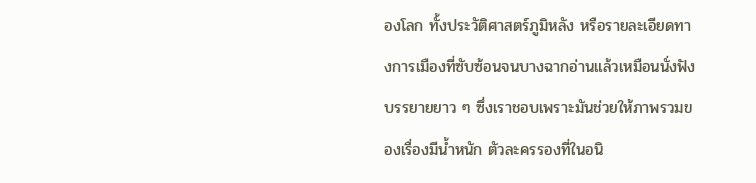องโลก ทั้งประวัติศาสตร์ภูมิหลัง หรือรายละเอียดทางการเมืองที่ซับซ้อนจนบางฉากอ่านแล้วเหมือนนั่งฟังบรรยายยาว ๆ ซึ่งเราชอบเพราะมันช่วยให้ภาพรวมของเรื่องมีน้ำหนัก ตัวละครรองที่ในอนิ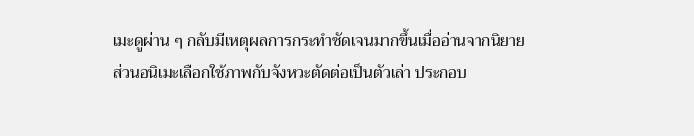เมะดูผ่าน ๆ กลับมีเหตุผลการกระทำชัดเจนมากขึ้นเมื่ออ่านจากนิยาย
ส่วนอนิเมะเลือกใช้ภาพกับจังหวะตัดต่อเป็นตัวเล่า ประกอบ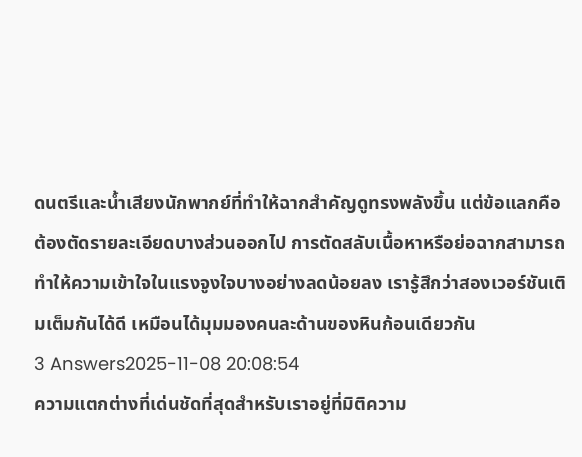ดนตรีและน้ำเสียงนักพากย์ที่ทำให้ฉากสำคัญดูทรงพลังขึ้น แต่ข้อแลกคือต้องตัดรายละเอียดบางส่วนออกไป การตัดสลับเนื้อหาหรือย่อฉากสามารถทำให้ความเข้าใจในแรงจูงใจบางอย่างลดน้อยลง เรารู้สึกว่าสองเวอร์ชันเติมเต็มกันได้ดี เหมือนได้มุมมองคนละด้านของหินก้อนเดียวกัน
3 Answers2025-11-08 20:08:54
ความแตกต่างที่เด่นชัดที่สุดสำหรับเราอยู่ที่มิติความ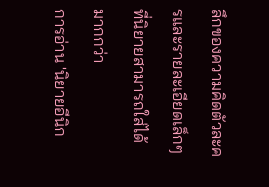ลึกของความคิดตัวละครและรายละเอียดเล็กๆ ที่นิยายสามารถใส่ได้มากกว่า
การอ่าน 'นิยายอีนิก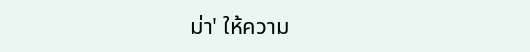ม่า' ให้ความ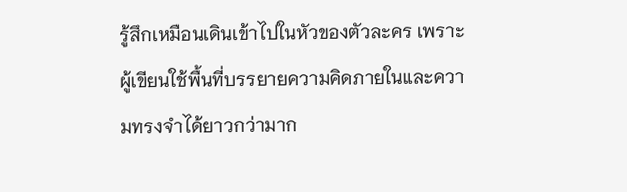รู้สึกเหมือนเดินเข้าไปในหัวของตัวละคร เพราะผู้เขียนใช้พื้นที่บรรยายความคิดภายในและความทรงจำได้ยาวกว่ามาก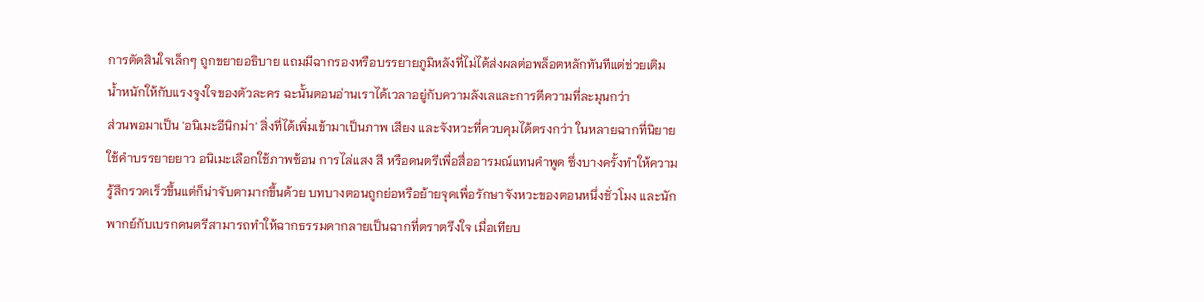การตัดสินใจเล็กๆ ถูกขยายอธิบาย แถมมีฉากรองหรือบรรยายภูมิหลังที่ไม่ได้ส่งผลต่อพล็อตหลักทันทีแต่ช่วยเติมน้ำหนักให้กับแรงจูงใจของตัวละคร ฉะนั้นตอนอ่านเราได้เวลาอยู่กับความลังเลและการตีความที่ละมุนกว่า
ส่วนพอมาเป็น 'อนิเมะอีนิกม่า' สิ่งที่ได้เพิ่มเข้ามาเป็นภาพ เสียง และจังหวะที่ควบคุมได้ตรงกว่า ในหลายฉากที่นิยายใช้คำบรรยายยาว อนิเมะเลือกใช้ภาพซ้อน การไล่แสง สี หรือดนตรีเพื่อสื่ออารมณ์แทนคำพูด ซึ่งบางครั้งทำให้ความรู้สึกรวดเร็วขึ้นแต่ก็น่าจับตามากขึ้นด้วย บทบางตอนถูกย่อหรือย้ายจุดเพื่อรักษาจังหวะของตอนหนึ่งชั่วโมง และนักพากย์กับเบรกดนตรีสามารถทำให้ฉากธรรมดากลายเป็นฉากที่ตราตรึงใจ เมื่อเทียบ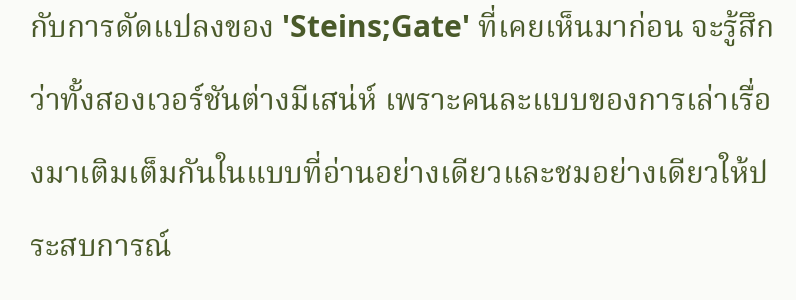กับการดัดแปลงของ 'Steins;Gate' ที่เคยเห็นมาก่อน จะรู้สึกว่าทั้งสองเวอร์ชันต่างมีเสน่ห์ เพราะคนละแบบของการเล่าเรื่องมาเติมเต็มกันในแบบที่อ่านอย่างเดียวและชมอย่างเดียวให้ประสบการณ์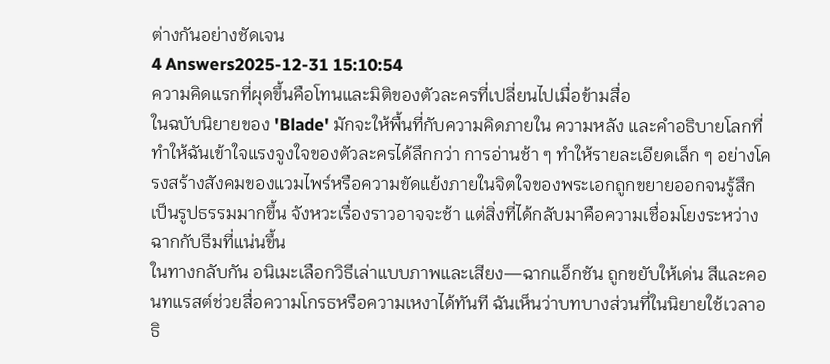ต่างกันอย่างชัดเจน
4 Answers2025-12-31 15:10:54
ความคิดแรกที่ผุดขึ้นคือโทนและมิติของตัวละครที่เปลี่ยนไปเมื่อข้ามสื่อ
ในฉบับนิยายของ 'Blade' มักจะให้พื้นที่กับความคิดภายใน ความหลัง และคำอธิบายโลกที่ทำให้ฉันเข้าใจแรงจูงใจของตัวละครได้ลึกกว่า การอ่านช้า ๆ ทำให้รายละเอียดเล็ก ๆ อย่างโครงสร้างสังคมของแวมไพร์หรือความขัดแย้งภายในจิตใจของพระเอกถูกขยายออกจนรู้สึกเป็นรูปธรรมมากขึ้น จังหวะเรื่องราวอาจจะช้า แต่สิ่งที่ได้กลับมาคือความเชื่อมโยงระหว่างฉากกับธีมที่แน่นขึ้น
ในทางกลับกัน อนิเมะเลือกวิธีเล่าแบบภาพและเสียง—ฉากแอ็กชัน ถูกขยับให้เด่น สีและคอนทแรสต์ช่วยสื่อความโกรธหรือความเหงาได้ทันที ฉันเห็นว่าบทบางส่วนที่ในนิยายใช้เวลาอธิ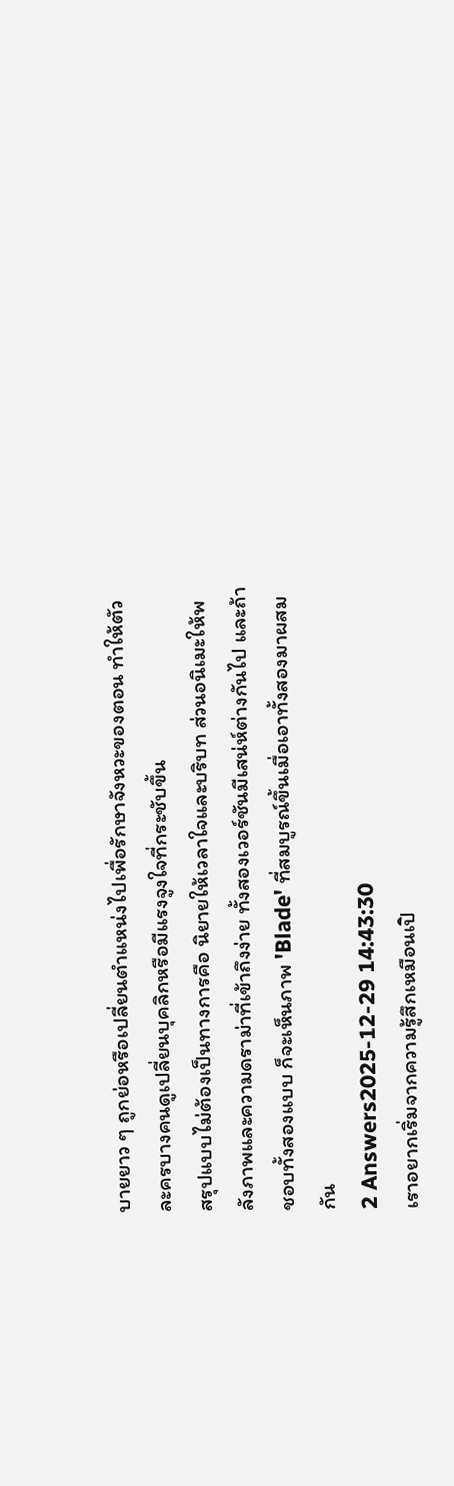บายยาว ๆ ถูกย่อหรือเปลี่ยนตำแหน่งไปเพื่อรักษาจังหวะของตอน ทำให้ตัวละครบางคนดูเปลี่ยนบุคลิกหรือมีแรงจูงใจที่กระชับขึ้น
สรุปแบบไม่ต้องเป็นทางการคือ นิยายให้เวลาใจและบริบท ส่วนอนิเมะให้พลังภาพและความดราม่าที่เข้าถึงง่าย ทั้งสองเวอร์ชันมีเสน่ห์ต่างกันไป และถ้าชอบทั้งสองแบบ ก็จะเห็นภาพ 'Blade' ที่สมบูรณ์ขึ้นเมื่อเอาทั้งสองมาผสมกัน
2 Answers2025-12-29 14:43:30
เราอยากเริ่มจากความรู้สึกเหมือนเปิ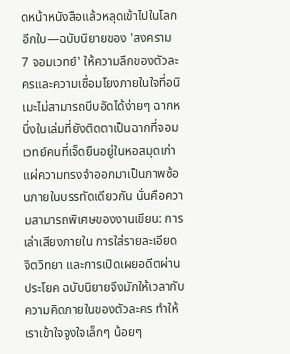ดหน้าหนังสือแล้วหลุดเข้าไปในโลกอีกใบ—ฉบับนิยายของ 'สงคราม 7 จอมเวทย์' ให้ความลึกของตัวละครและความเชื่อมโยงภายในใจที่อนิเมะไม่สามารถบีบอัดได้ง่ายๆ ฉากหนึ่งในเล่มที่ยังติดตาเป็นฉากที่จอมเวทย์คนที่เจ็ดยืนอยู่ในหอสมุดเก่า แผ่ความทรงจำออกมาเป็นภาพซ้อนภายในบรรทัดเดียวกัน นั่นคือความสามารถพิเศษของงานเขียน: การเล่าเสียงภายใน การใส่รายละเอียดจิตวิทยา และการเปิดเผยอดีตผ่านประโยค ฉบับนิยายจึงมักให้เวลากับความคิดภายในของตัวละคร ทำให้เราเข้าใจจูงใจเล็กๆ น้อยๆ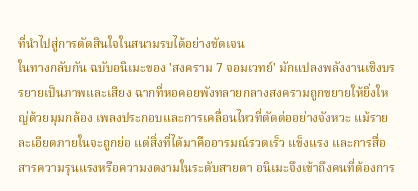ที่นำไปสู่การตัดสินใจในสนามรบได้อย่างชัดเจน
ในทางกลับกัน ฉบับอนิเมะของ 'สงคราม 7 จอมเวทย์' มักแปลงพลังงานเชิงบรรยายเป็นภาพและเสียง ฉากที่หอคอยพังทลายกลางสงครามถูกขยายให้ยิ่งใหญ่ด้วยมุมกล้อง เพลงประกอบและการเคลื่อนไหวที่ตัดต่ออย่างจังหวะ แม้รายละเอียดภายในจะถูกย่อ แต่สิ่งที่ได้มาคืออารมณ์รวดเร็ว แข็งแรง และการสื่อสารความรุนแรงหรือความงดงามในระดับสายตา อนิเมะจึงเข้าถึงคนที่ต้องการ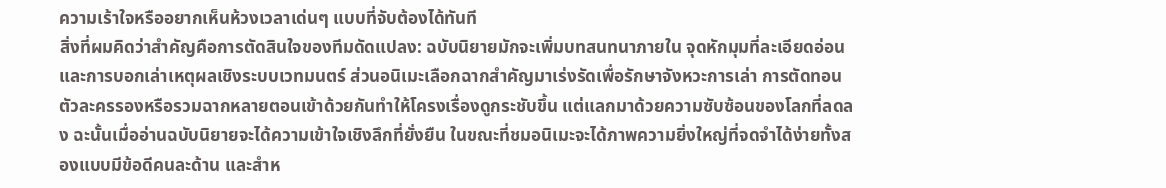ความเร้าใจหรืออยากเห็นห้วงเวลาเด่นๆ แบบที่จับต้องได้ทันที
สิ่งที่ผมคิดว่าสำคัญคือการตัดสินใจของทีมดัดแปลง: ฉบับนิยายมักจะเพิ่มบทสนทนาภายใน จุดหักมุมที่ละเอียดอ่อน และการบอกเล่าเหตุผลเชิงระบบเวทมนตร์ ส่วนอนิเมะเลือกฉากสำคัญมาเร่งรัดเพื่อรักษาจังหวะการเล่า การตัดทอนตัวละครรองหรือรวมฉากหลายตอนเข้าด้วยกันทำให้โครงเรื่องดูกระชับขึ้น แต่แลกมาด้วยความซับซ้อนของโลกที่ลดลง ฉะนั้นเมื่ออ่านฉบับนิยายจะได้ความเข้าใจเชิงลึกที่ยั่งยืน ในขณะที่ชมอนิเมะจะได้ภาพความยิ่งใหญ่ที่จดจำได้ง่ายทั้งสองแบบมีข้อดีคนละด้าน และสำห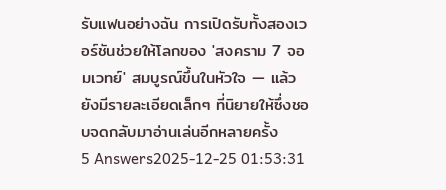รับแฟนอย่างฉัน การเปิดรับทั้งสองเวอร์ชันช่วยให้โลกของ 'สงคราม 7 จอมเวทย์' สมบูรณ์ขึ้นในหัวใจ — แล้วยังมีรายละเอียดเล็กๆ ที่นิยายให้ซึ่งชอบจดกลับมาอ่านเล่นอีกหลายครั้ง
5 Answers2025-12-25 01:53:31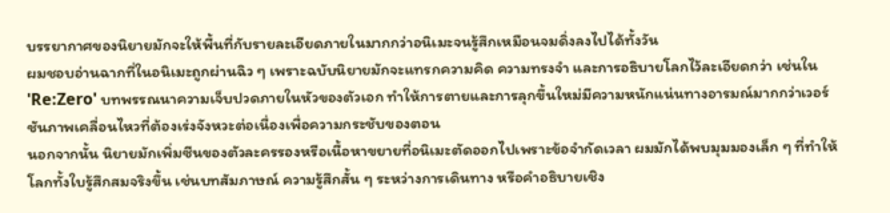บรรยากาศของนิยายมักจะให้พื้นที่กับรายละเอียดภายในมากกว่าอนิเมะจนรู้สึกเหมือนจมดิ่งลงไปได้ทั้งวัน
ผมชอบอ่านฉากที่ในอนิเมะถูกผ่านฉิว ๆ เพราะฉบับนิยายมักจะแทรกความคิด ความทรงจำ และการอธิบายโลกไว้ละเอียดกว่า เช่นใน 'Re:Zero' บทพรรณนาความเจ็บปวดภายในหัวของตัวเอก ทำให้การตายและการลุกขึ้นใหม่มีความหนักแน่นทางอารมณ์มากกว่าเวอร์ชันภาพเคลื่อนไหวที่ต้องเร่งจังหวะต่อเนื่องเพื่อความกระชับของตอน
นอกจากนั้น นิยายมักเพิ่มซีนของตัวละครรองหรือเนื้อหาขยายที่อนิเมะตัดออกไปเพราะข้อจำกัดเวลา ผมมักได้พบมุมมองเล็ก ๆ ที่ทำให้โลกทั้งใบรู้สึกสมจริงขึ้น เช่นบทสัมภาษณ์ ความรู้สึกสั้น ๆ ระหว่างการเดินทาง หรือคำอธิบายเชิง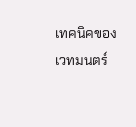เทคนิคของเวทมนตร์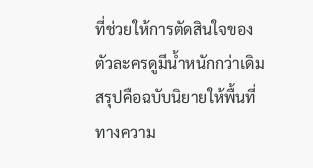ที่ช่วยให้การตัดสินใจของตัวละครดูมีน้ำหนักกว่าเดิม สรุปคือฉบับนิยายให้พื้นที่ทางความ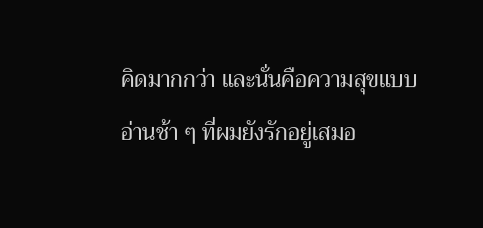คิดมากกว่า และนั่นคือความสุขแบบอ่านช้า ๆ ที่ผมยังรักอยู่เสมอ